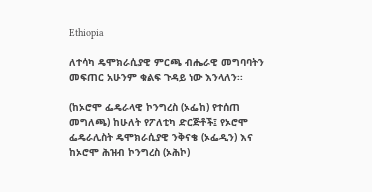Ethiopia

ለተሳካ ዴሞክራሲያዊ ምርጫ ብሔራዊ መግባባትን መፍጠር አሁንም ቁልፍ ጉዳይ ነው እንላለን፡፡

(ከኦሮሞ ፌዴራላዊ ኮንግረስ (ኦፌከ) የተሰጠ መግለጫ) ከሁለት የፖለቲካ ድርጅቶች፤ የኦሮሞ ፌዴራሊስት ዴሞክራሲያዊ ንቅናቄ (ኦፌዲን) እና ከኦሮሞ ሕዝብ ኮንግረስ (ኦሕኮ)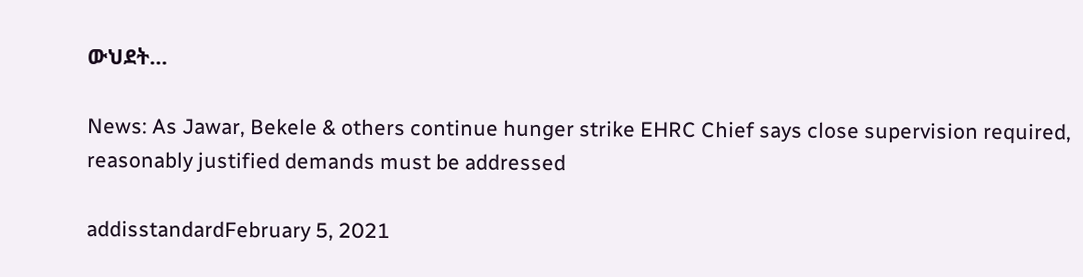ውህደት...

News: As Jawar, Bekele & others continue hunger strike EHRC Chief says close supervision required, reasonably justified demands must be addressed

addisstandardFebruary 5, 2021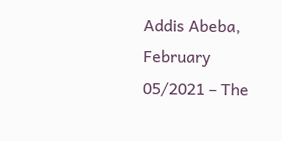Addis Abeba, February 05/2021 – The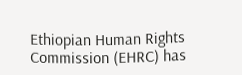Ethiopian Human Rights Commission (EHRC) has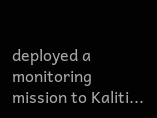deployed a monitoring mission to Kaliti...